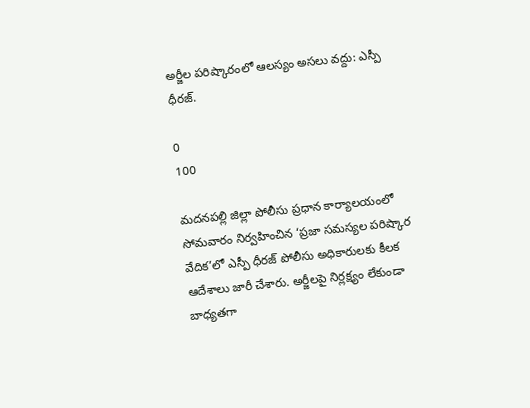అర్జీల పరిష్కారంలో ఆలస్యం అసలు వద్దు: ఎస్పీ ధీరజ్.

0
100

మదనపల్లి జిల్లా పోలీసు ప్రధాన కార్యాలయంలో సోమవారం నిర్వహించిన ‘ప్రజా సమస్యల పరిష్కార వేదిక’లో ఎస్పీ ధీరజ్ పోలీసు అధికారులకు కీలక ఆదేశాలు జారీ చేశారు. అర్జీలపై నిర్లక్ష్యం లేకుండా బాధ్యతగా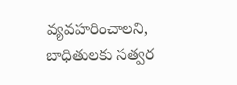వ్యవహరించాలని, బాధితులకు సత్వర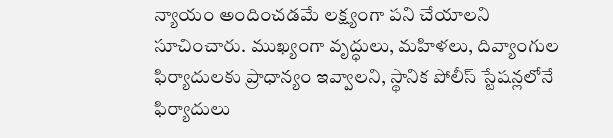న్యాయం అందించడమే లక్ష్యంగా పని చేయాలని సూచించారు. ముఖ్యంగా వృద్ధులు, మహిళలు, దివ్యాంగుల ఫిర్యాదులకు ప్రాధాన్యం ఇవ్వాలని, స్థానిక పోలీస్ స్టేషన్లలోనే ఫిర్యాదులు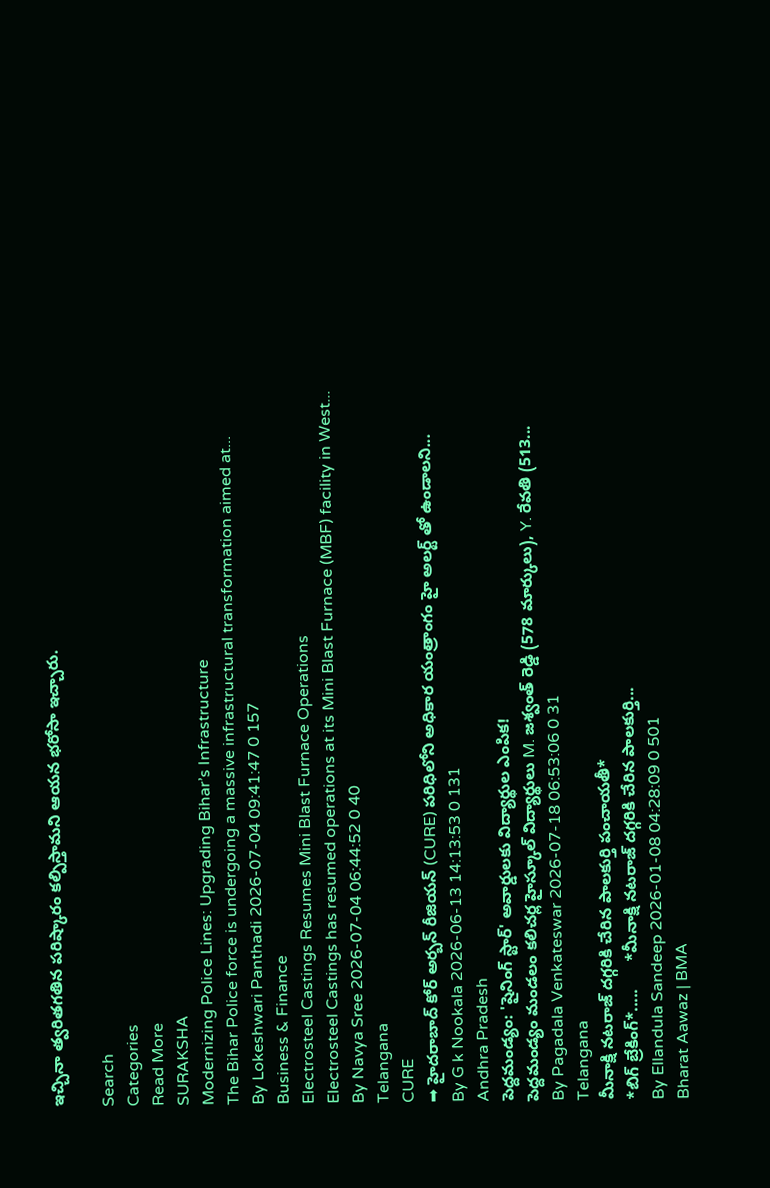ఇచ్చినా త్వరితగతిన పరిష్కారం కల్పిస్తామని ఆయన భరోసా ఇచ్చారు.

Search
Categories
Read More
SURAKSHA
Modernizing Police Lines: Upgrading Bihar’s Infrastructure
The Bihar Police force is undergoing a massive infrastructural transformation aimed at...
By Lokeshwari Panthadi 2026-07-04 09:41:47 0 157
Business & Finance
Electrosteel Castings Resumes Mini Blast Furnace Operations
Electrosteel Castings has resumed operations at its Mini Blast Furnace (MBF) facility in West...
By Navya Sree 2026-07-04 06:44:52 0 40
Telangana
CURE
➡ హైదరాబాద్ కోర్ అర్బన్ రీజియన్ (CURE) పరిధిలోని అధికార యంత్రాంగం హై అలర్ట్ తో ఉండాలని...
By G k Nookala 2026-06-13 14:13:53 0 131
Andhra Pradesh
పెద్దమండ్యం: 'షైనింగ్ స్టార్' అవార్డులకు విద్యార్థుల ఎంపిక!
పెద్దమండ్యం మండలం కలిచర్ల హైస్కూల్ విద్యార్థులు M. జశ్వంత్ రెడ్డి (578 మార్కులు), Y. రేవతి (513...
By Pagadala Venkateswar 2026-07-18 06:53:06 0 31
Telangana
మీనాక్షి నటరాజ్ దగ్గరికి చేరిన పాలకుర్తి పంచాయతీ*
*బిగ్ బ్రేకింగ్*.....      *మీనాక్షి నటరాజ్ దగ్గరికి చేరిన పాలకుర్తి...
By Ellandula Sandeep 2026-01-08 04:28:09 0 501
Bharat Aawaz | BMA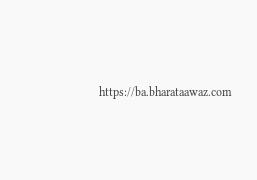https://ba.bharataawaz.com